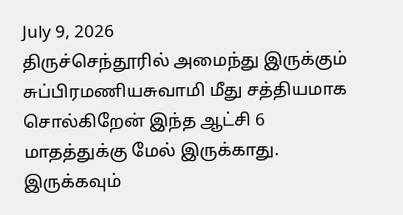July 9, 2026
திருச்செந்தூரில் அமைந்து இருக்கும் சுப்பிரமணியசுவாமி மீது சத்தியமாக சொல்கிறேன் இந்த ஆட்சி 6 மாதத்துக்கு மேல் இருக்காது. இருக்கவும்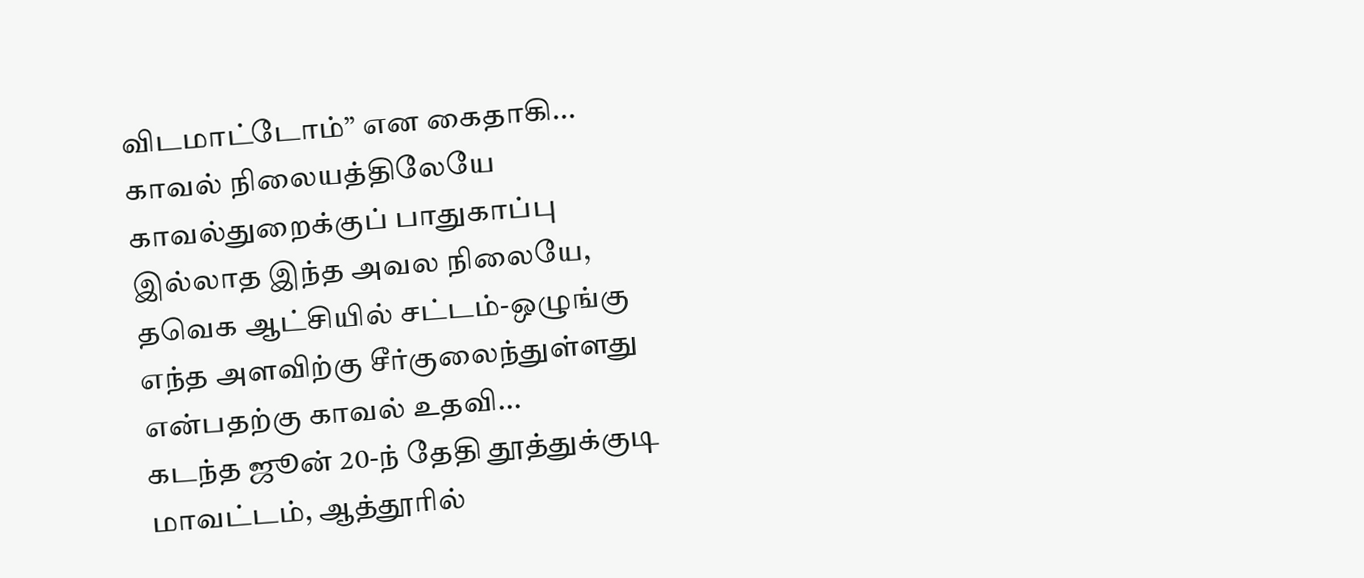விடமாட்டோம்” என கைதாகி...
காவல் நிலையத்திலேயே காவல்துறைக்குப் பாதுகாப்பு இல்லாத இந்த அவல நிலையே, தவெக ஆட்சியில் சட்டம்-ஒழுங்கு எந்த அளவிற்கு சீர்குலைந்துள்ளது என்பதற்கு காவல் உதவி...
கடந்த ஜூன் 20-ந் தேதி தூத்துக்குடி மாவட்டம், ஆத்தூரில்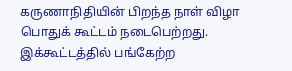கருணாநிதியின் பிறந்த நாள் விழா பொதுக் கூட்டம் நடைபெற்றது. இக்கூட்டத்தில் பங்கேற்ற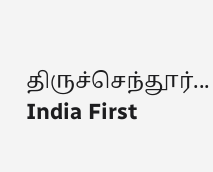திருச்செந்தூர்...
India First